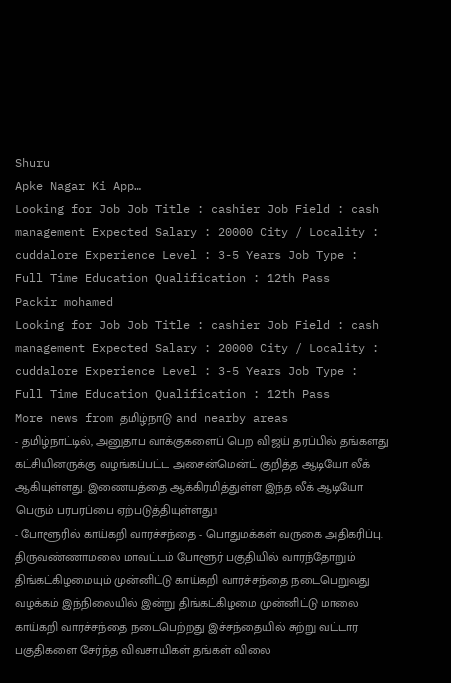Shuru
Apke Nagar Ki App…
Looking for Job Job Title : cashier Job Field : cash management Expected Salary : 20000 City / Locality : cuddalore Experience Level : 3-5 Years Job Type : Full Time Education Qualification : 12th Pass
Packir mohamed
Looking for Job Job Title : cashier Job Field : cash management Expected Salary : 20000 City / Locality : cuddalore Experience Level : 3-5 Years Job Type : Full Time Education Qualification : 12th Pass
More news from தமிழ்நாடு and nearby areas
- தமிழ்நாட்டில், அனுதாப வாக்குகளைப் பெற விஜய் தரப்பில் தங்களது கட்சியினருக்கு வழங்கப்பட்ட அசைன்மென்ட் குறித்த ஆடியோ லீக் ஆகியுள்ளது. இணையத்தை ஆக்கிரமித்துள்ள இந்த லீக் ஆடியோ பெரும் பரபரப்பை ஏற்படுத்தியுள்ளது.1
- போளூரில் காய்கறி வாரச்சந்தை - பொதுமக்கள் வருகை அதிகரிப்பு. திருவண்ணாமலை மாவட்டம் போளூர் பகுதியில் வாரந்தோறும் திங்கட்கிழமையும் முன்னிட்டு காய்கறி வாரச்சந்தை நடைபெறுவது வழக்கம் இந்நிலையில் இன்று திங்கட்கிழமை முன்னிட்டு மாலை காய்கறி வாரச்சந்தை நடைபெற்றது இச்சந்தையில் சுற்று வட்டார பகுதிகளை சேர்ந்த விவசாயிகள் தங்கள் விலை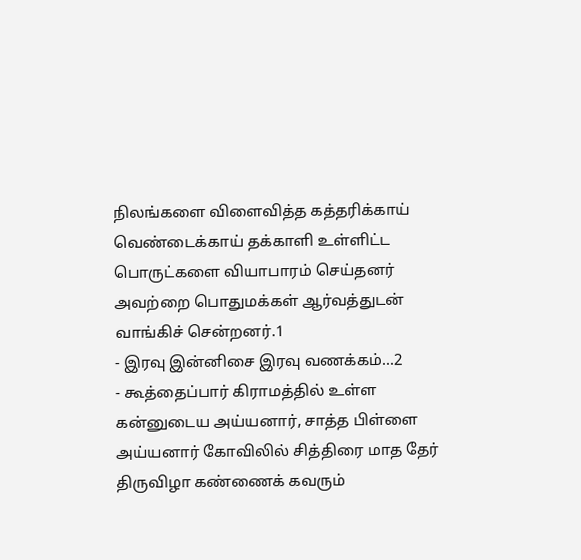நிலங்களை விளைவித்த கத்தரிக்காய் வெண்டைக்காய் தக்காளி உள்ளிட்ட பொருட்களை வியாபாரம் செய்தனர் அவற்றை பொதுமக்கள் ஆர்வத்துடன் வாங்கிச் சென்றனர்.1
- இரவு இன்னிசை இரவு வணக்கம்...2
- கூத்தைப்பார் கிராமத்தில் உள்ள கன்னுடைய அய்யனார், சாத்த பிள்ளை அய்யனார் கோவிலில் சித்திரை மாத தேர் திருவிழா கண்ணைக் கவரும்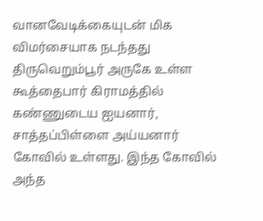வானவேடிக்கையுடன் மிக விமர்சையாக நடந்தது திருவெறும்பூர் அருகே உள்ள கூத்தைபார் கிராமத்தில் கண்ணுடைய ஐயனார், சாத்தப்பிள்ளை அய்யனார் கோவில் உள்ளது. இந்த கோவில் அந்த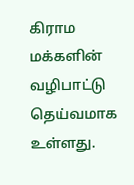கிராம மக்களின் வழிபாட்டு தெய்வமாக உள்ளது.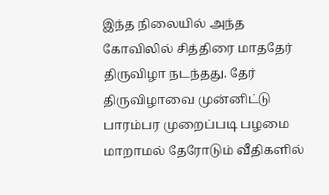இந்த நிலையில் அந்த கோவிலில் சித்திரை மாததேர் திருவிழா நடந்தது. தேர் திருவிழாவை முன்னிட்டு பாரம்பர முறைப்படி பழமை மாறாமல் தேரோடும் வீதிகளில்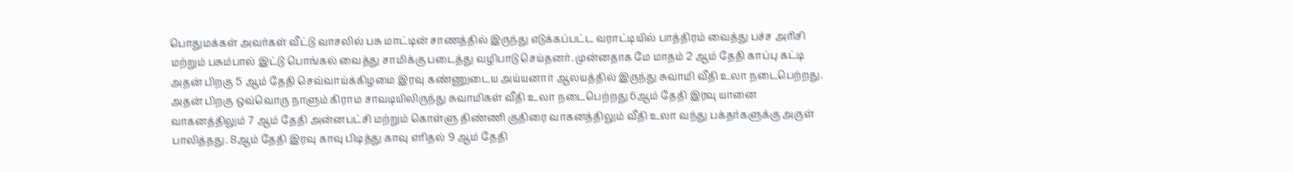பொதுமக்கள் அவர்கள் வீட்டு வாசலில் பசு மாட்டின் சாணத்தில் இருந்து எடுக்கப்பட்ட வராட்டியில் பாத்திரம் வைத்து பச்ச அரிசி மற்றும் பசும்பால் இட்டு பொங்கல் வைத்து சாமிக்கு படைத்து வழிபாடு செய்தனர். முன்னதாக மே மாதம் 2 ஆம் தேதி காப்பு கட்டி அதன் பிறகு 5 ஆம் தேதி செவ்வாய்க்கிழமை இரவு கண்ணுடைய அய்யனார் ஆலயத்தில் இருந்து சுவாமி வீதி உலா நடைபெற்றது. அதன் பிறகு ஒவ்வொரு நாளும் கிராம சாவடியிலிருந்து சுவாமிகள் வீதி உலா நடைபெற்றது 6ஆம் தேதி இரவு யானை வாகனத்திலும் 7 ஆம் தேதி அன்னபட்சி மற்றும் கொள்ளு திண்ணி குதிரை வாகனத்திலும் வீதி உலா வந்து பக்தர்களுக்கு அருள் பாலித்தது. 8ஆம் தேதி இரவு காவு பிடித்து காவு எரிதல் 9 ஆம் தேதி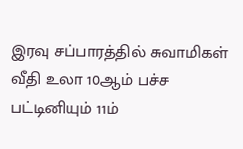இரவு சப்பாரத்தில் சுவாமிகள் வீதி உலா 10ஆம் பச்ச பட்டினியும் 11ம்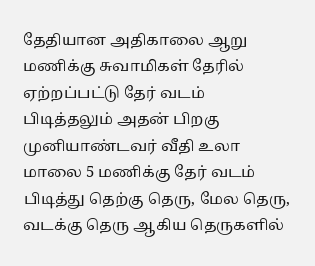தேதியான அதிகாலை ஆறு மணிக்கு சுவாமிகள் தேரில் ஏற்றப்பட்டு தேர் வடம் பிடித்தலும் அதன் பிறகு முனியாண்டவர் வீதி உலா மாலை 5 மணிக்கு தேர் வடம் பிடித்து தெற்கு தெரு, மேல தெரு, வடக்கு தெரு ஆகிய தெருகளில்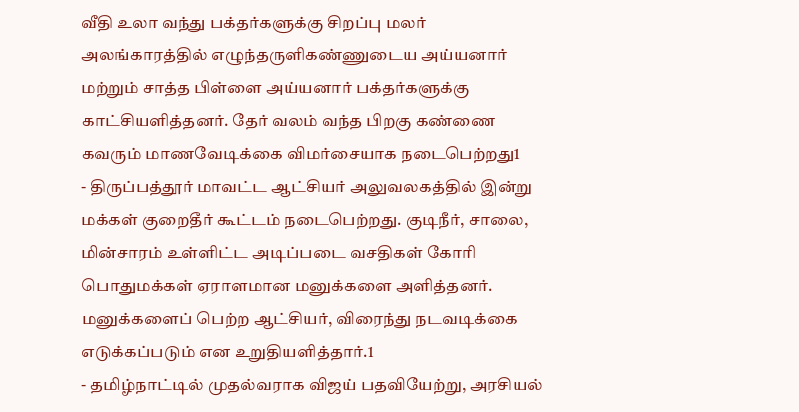வீதி உலா வந்து பக்தர்களுக்கு சிறப்பு மலர் அலங்காரத்தில் எழுந்தருளிகண்ணுடைய அய்யனார் மற்றும் சாத்த பிள்ளை அய்யனார் பக்தர்களுக்கு காட்சியளித்தனர். தேர் வலம் வந்த பிறகு கண்ணை கவரும் மாணவேடிக்கை விமர்சையாக நடைபெற்றது1
- திருப்பத்தூர் மாவட்ட ஆட்சியர் அலுவலகத்தில் இன்று மக்கள் குறைதீர் கூட்டம் நடைபெற்றது. குடிநீர், சாலை, மின்சாரம் உள்ளிட்ட அடிப்படை வசதிகள் கோரி பொதுமக்கள் ஏராளமான மனுக்களை அளித்தனர். மனுக்களைப் பெற்ற ஆட்சியர், விரைந்து நடவடிக்கை எடுக்கப்படும் என உறுதியளித்தார்.1
- தமிழ்நாட்டில் முதல்வராக விஜய் பதவியேற்று, அரசியல்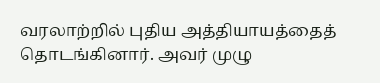வரலாற்றில் புதிய அத்தியாயத்தைத் தொடங்கினார். அவர் முழு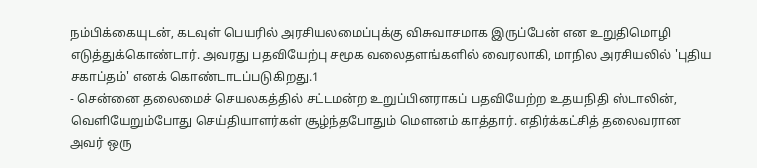நம்பிக்கையுடன், கடவுள் பெயரில் அரசியலமைப்புக்கு விசுவாசமாக இருப்பேன் என உறுதிமொழி எடுத்துக்கொண்டார். அவரது பதவியேற்பு சமூக வலைதளங்களில் வைரலாகி, மாநில அரசியலில் 'புதிய சகாப்தம்' எனக் கொண்டாடப்படுகிறது.1
- சென்னை தலைமைச் செயலகத்தில் சட்டமன்ற உறுப்பினராகப் பதவியேற்ற உதயநிதி ஸ்டாலின், வெளியேறும்போது செய்தியாளர்கள் சூழ்ந்தபோதும் மௌனம் காத்தார். எதிர்க்கட்சித் தலைவரான அவர் ஒரு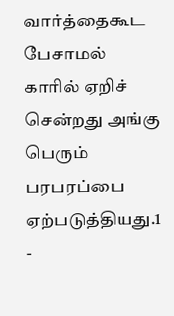வார்த்தைகூட பேசாமல் காரில் ஏறிச் சென்றது அங்கு பெரும் பரபரப்பை ஏற்படுத்தியது.1
-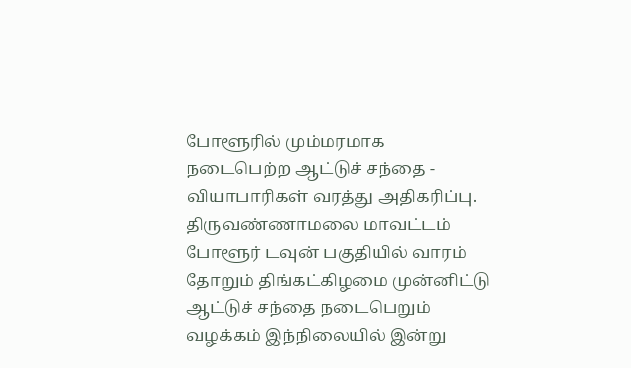போளூரில் மும்மரமாக நடைபெற்ற ஆட்டுச் சந்தை - வியாபாரிகள் வரத்து அதிகரிப்பு. திருவண்ணாமலை மாவட்டம் போளூர் டவுன் பகுதியில் வாரம் தோறும் திங்கட்கிழமை முன்னிட்டு ஆட்டுச் சந்தை நடைபெறும் வழக்கம் இந்நிலையில் இன்று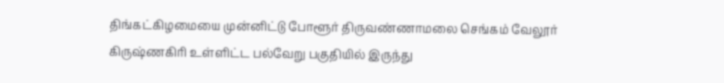திங்கட்கிழமையை முன்னிட்டு போளூர் திருவண்ணாமலை செங்கம் வேலூர் கிருஷ்ணகிரி உள்ளிட்ட பல்வேறு பகுதியில் இருந்து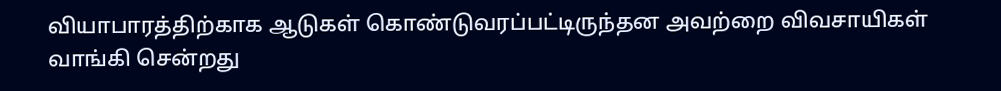வியாபாரத்திற்காக ஆடுகள் கொண்டுவரப்பட்டிருந்தன அவற்றை விவசாயிகள் வாங்கி சென்றது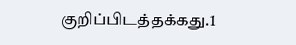குறிப்பிடத்தக்கது.1